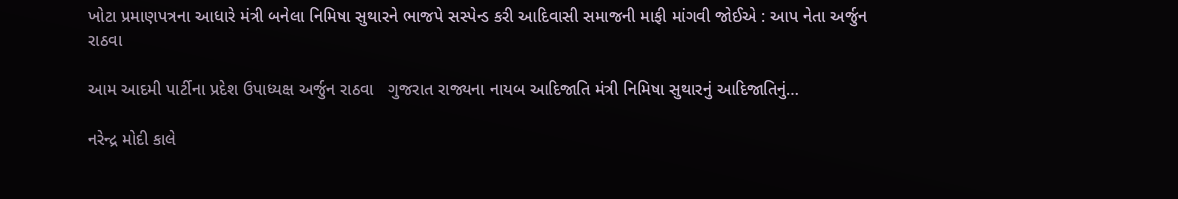ખોટા પ્રમાણપત્રના આધારે મંત્રી બનેલા નિમિષા સુથારને ભાજપે સસ્પેન્ડ કરી આદિવાસી સમાજની માફી માંગવી જોઈએ : આપ નેતા અર્જુન રાઠવા

આમ આદમી પાર્ટીના પ્રદેશ ઉપાધ્યક્ષ અર્જુન રાઠવા   ગુજરાત રાજ્યના નાયબ આદિજાતિ મંત્રી નિમિષા સુથારનું આદિજાતિનું…

નરેન્દ્ર મોદી કાલે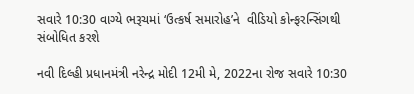સવારે 10:30 વાગ્યે ભરૂચમાં ‘ઉત્કર્ષ સમારોહ’ને  વીડિયો કોન્ફરન્સિંગથી સંબોધિત કરશે

નવી દિલ્હી પ્રધાનમંત્રી નરેન્દ્ર મોદી 12મી મે, 2022ના રોજ સવારે 10:30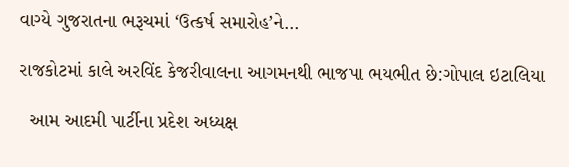વાગ્યે ગુજરાતના ભરૂચમાં ‘ઉત્કર્ષ સમારોહ’ને…

રાજકોટમાં કાલે અરવિંદ કેજરીવાલના આગમનથી ભાજપા ભયભીત છે:ગોપાલ ઇટાલિયા

  આમ આદમી પાર્ટીના પ્રદેશ અધ્યક્ષ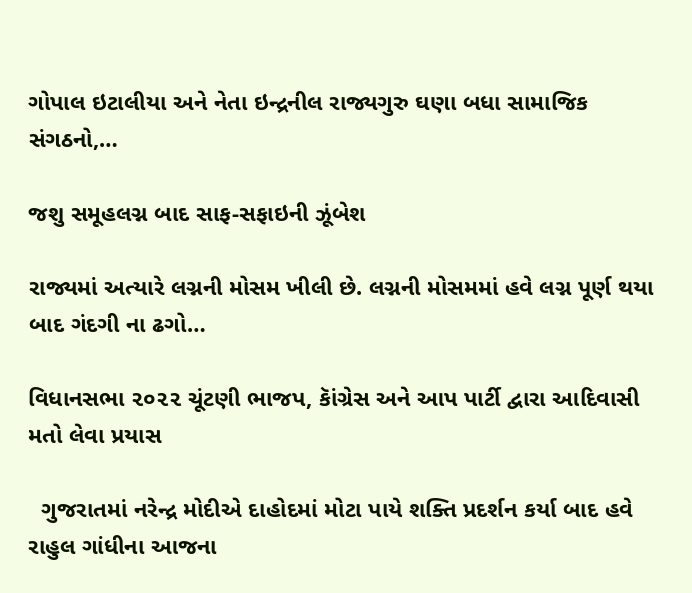ગોપાલ ઇટાલીયા અને નેતા ઇન્દ્રનીલ રાજ્યગુરુ ઘણા બધા સામાજિક સંગઠનો,…

જશુ સમૂહલગ્ન બાદ સાફ-સફાઇની ઝૂંબેશ

રાજ્યમાં અત્યારે લગ્નની મોસમ ખીલી છે. લગ્નની મોસમમાં હવે લગ્ન પૂર્ણ થયા બાદ ગંદગી ના ઢગો…

વિધાનસભા ૨૦૨૨ ચૂંટણી ભાજપ, કાૅંગ્રેસ અને આપ પાર્ટી દ્વારા આદિવાસી મતો લેવા પ્રયાસ

  ગુજરાતમાં નરેન્દ્ર મોદીએ દાહોદમાં મોટા પાયે શક્તિ પ્રદર્શન કર્યા બાદ હવે રાહુલ ગાંધીના આજના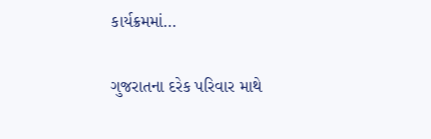કાર્યક્રમમાં…

ગુજરાતના દરેક પરિવાર માથે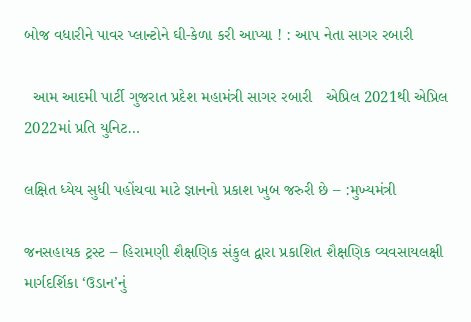બોજ વધારીને પાવર પ્લાન્ટોને ઘી-કેળા કરી આપ્યા ! : આપ નેતા સાગર રબારી

  આમ આદમી પાર્ટી ગુજરાત પ્રદેશ મહામંત્રી સાગર રબારી   એપ્રિલ 2021થી એપ્રિલ 2022માં પ્રતિ યુનિટ…

લક્ષિત ધ્યેય સુધી પહોંચવા માટે જ્ઞાનનો પ્રકાશ ખુબ જરુરી છે – :મુખ્યમંત્રી

જનસહાયક ટ્રસ્ટ – હિરામણી શૈક્ષણિક સંકુલ દ્વારા પ્રકાશિત શૈક્ષણિક વ્યવસાયલક્ષી માર્ગદર્શિકા ‘ઉડાન’નું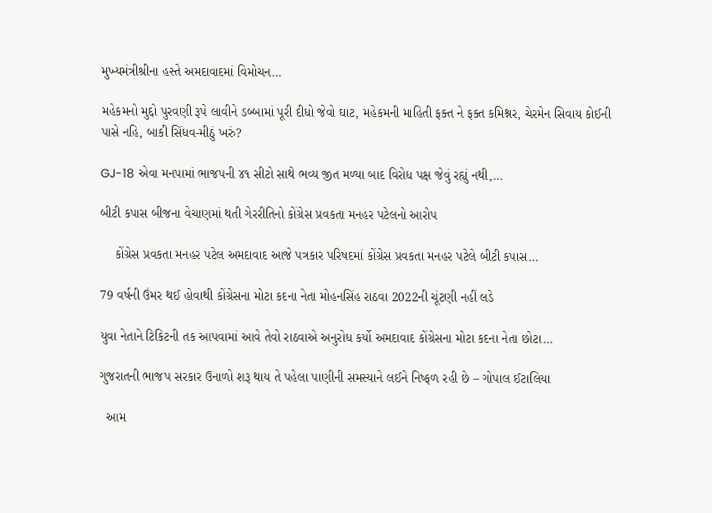મુખ્યમંત્રીશ્રીના હસ્તે અમદાવાદમાં વિમોચન…

મહેકમનો મુદ્દો પુરવણી રૂપે લાવીને ડબ્બામાં પૂરી દીધો જેવો ઘાટ, મહેકમની માહિતી ફક્ત ને ફક્ત કમિશ્નર, ચેરમેન સિવાય કોઈની પાસે નહિ, બાકી સિંધવ-મીઠું ખરું?

GJ-18 એવા મનપામાં ભાજપની ૪૧ સીટો સાથે ભવ્ય જીત મળ્યા બાદ વિરોધ પક્ષ જેવું રહ્યું નથી,…

બીટી કપાસ બીજના વેચાણમાં થતી ગેરરીતિનો કોંગ્રેસ પ્રવકતા મનહર પટેલનો આરોપ

    કોંગ્રેસ પ્રવકતા મનહર પટેલ અમદાવાદ આજે પત્રકાર પરિષદમાં કોંગ્રેસ પ્રવકતા મનહર પટેલે બીટી કપાસ…

79 વર્ષની ઉંમર થઈ હોવાથી કોંગ્રેસના મોટા કદના નેતા મોહનસિંહ રાઠવા 2022ની ચૂંટણી નહીં લડે

યુવા નેતાને ટિકિટની તક આપવામાં આવે તેવો રાઠવાએ અનુરોધ કર્યો અમદાવાદ કોંગ્રેસના મોટા કદના નેતા છોટા…

ગુજરાતની ભાજપ સરકાર ઉનાળો શરૂ થાય તે પહેલા પાણીની સમસ્યાને લઈને નિષ્ફળ રહી છે – ગોપાલ ઈટાલિયા

  આમ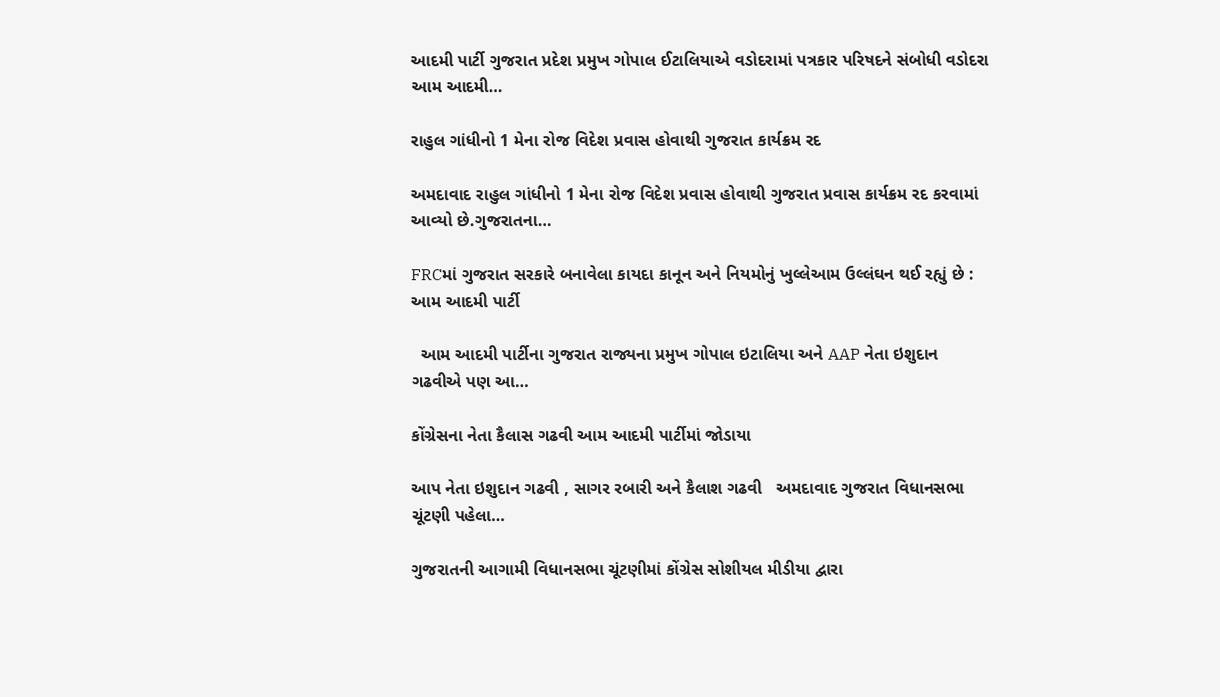આદમી પાર્ટી ગુજરાત પ્રદેશ પ્રમુખ ગોપાલ ઈટાલિયાએ વડોદરામાં પત્રકાર પરિષદને સંબોધી વડોદરા આમ આદમી…

રાહુલ ગાંધીનો 1 મેના રોજ વિદેશ પ્રવાસ હોવાથી ગુજરાત કાર્યક્રમ રદ

અમદાવાદ રાહુલ ગાંધીનો 1 મેના રોજ વિદેશ પ્રવાસ હોવાથી ગુજરાત પ્રવાસ કાર્યક્રમ રદ કરવામાં આવ્યો છે.ગુજરાતના…

FRCમાં ગુજરાત સરકારે બનાવેલા કાયદા કાનૂન અને નિયમોનું ખુલ્લેઆમ ઉલ્લંઘન થઈ રહ્યું છે : આમ આદમી પાર્ટી

  આમ આદમી પાર્ટીના ગુજરાત રાજ્યના પ્રમુખ ગોપાલ ઇટાલિયા અને AAP નેતા ઇશુદાન ગઢવીએ પણ આ…

કોંગ્રેસના નેતા કૈલાસ ગઢવી આમ આદમી પાર્ટીમાં જોડાયા

આપ નેતા ઇશુદાન ગઢવી , સાગર રબારી અને કૈલાશ ગઢવી   અમદાવાદ ગુજરાત વિધાનસભા ચૂંટણી પહેલા…

ગુજરાતની આગામી વિધાનસભા ચૂંટણીમાં કોંગ્રેસ સોશીયલ મીડીયા દ્વારા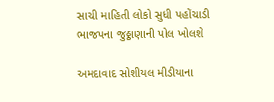સાચી માહિતી લોકો સુધી પહોંચાડી ભાજપના જુઠ્ઠાણાની પોલ ખોલશે

અમદાવાદ સોશીયલ મીડીયાના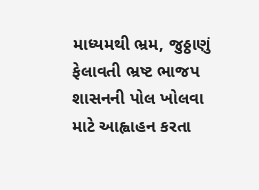માધ્યમથી ભ્રમ, જુઠ્ઠાણું ફેલાવતી ભ્રષ્ટ ભાજપ શાસનની પોલ ખોલવા માટે આહ્વાહન કરતા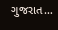ગુજરાત…